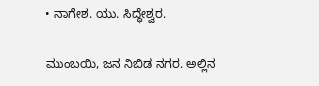• ನಾಗೇಶ. ಯು. ಸಿದ್ಧೇಶ್ವರ.

ಮುಂಬಯಿ, ಜನ ನಿಬಿಡ ನಗರ. ಅಲ್ಲಿನ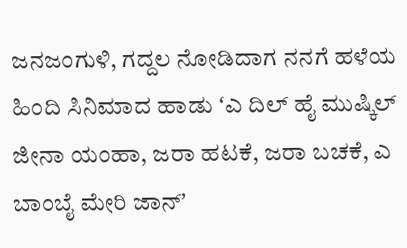ಜನಜಂಗುಳಿ, ಗದ್ದಲ ನೋಡಿದಾಗ ನನಗೆ ಹಳೆಯ ಹಿಂದಿ ಸಿನಿಮಾದ ಹಾಡು ʻಎ ದಿಲ್ ಹೈ ಮುಷ್ಕಿಲ್ ಜೀನಾ ಯಂಹಾ, ಜರಾ ಹಟಕೆ, ಜರಾ ಬಚಕೆ, ಎ ಬಾಂಬೈ ಮೇರಿ ಜಾನ್ʼ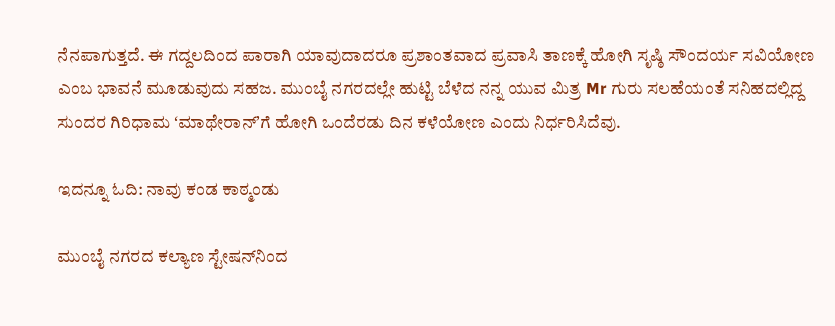ನೆನಪಾಗುತ್ತದೆ. ಈ ಗದ್ದಲದಿಂದ ಪಾರಾಗಿ ಯಾವುದಾದರೂ ಪ್ರಶಾಂತವಾದ ಪ್ರವಾಸಿ ತಾಣಕ್ಕೆ ಹೋಗಿ ಸೃಷ್ಠಿ ಸೌಂದರ್ಯ ಸವಿಯೋಣ ಎಂಬ ಭಾವನೆ ಮೂಡುವುದು ಸಹಜ. ಮುಂಬೈ ನಗರದಲ್ಲೇ ಹುಟ್ಟಿ ಬೆಳೆದ ನನ್ನ ಯುವ ಮಿತ್ರ Mr ಗುರು ಸಲಹೆಯಂತೆ ಸನಿಹದಲ್ಲಿದ್ದ ಸುಂದರ ಗಿರಿಧಾಮ ʻಮಾಥೇರಾನ್ʼಗೆ ಹೋಗಿ ಒಂದೆರಡು ದಿನ ಕಳೆಯೋಣ ಎಂದು ನಿರ್ಧರಿಸಿದೆವು.

ಇದನ್ನೂ ಓದಿ: ನಾವು ಕಂಡ ಕಾಠ್ಮಂಡು

ಮುಂಬೈ ನಗರದ ಕಲ್ಯಾಣ ಸ್ಟೇಷನ್‌ನಿಂದ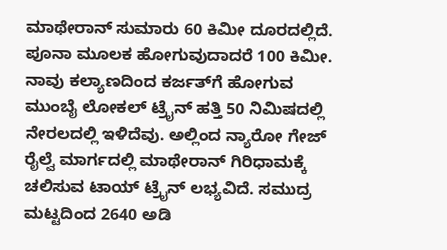ಮಾಥೇರಾನ್ ಸುಮಾರು 60 ಕಿಮೀ ದೂರದಲ್ಲಿದೆ. ಪೂನಾ ಮೂಲಕ ಹೋಗುವುದಾದರೆ 100 ಕಿಮೀ. ನಾವು ಕಲ್ಯಾಣದಿಂದ ಕರ್ಜತ್‌ಗೆ ಹೋಗುವ ಮುಂಬೈ ಲೋಕಲ್ ಟ್ರೈನ್ ಹತ್ತಿ 50 ನಿಮಿಷದಲ್ಲಿ ನೇರಲದಲ್ಲಿ ಇಳಿದೆವು. ಅಲ್ಲಿಂದ ನ್ಯಾರೋ ಗೇಜ್ ರೈಲ್ವೆ ಮಾರ್ಗದಲ್ಲಿ ಮಾಥೇರಾನ್ ಗಿರಿಧಾಮಕ್ಕೆ ಚಲಿಸುವ ಟಾಯ್‌ ಟ್ರೈನ್ ಲಭ್ಯವಿದೆ. ಸಮುದ್ರ ಮಟ್ಟದಿಂದ 2640 ಅಡಿ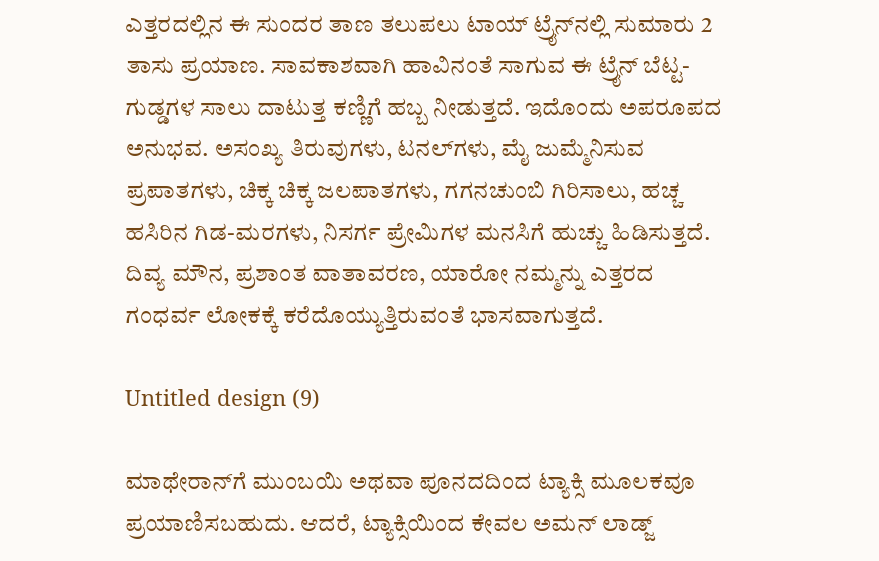ಎತ್ತರದಲ್ಲಿನ ಈ ಸುಂದರ ತಾಣ ತಲುಪಲು ಟಾಯ್‌ ಟ್ರೈನ್‌ನಲ್ಲಿ ಸುಮಾರು 2 ತಾಸು ಪ್ರಯಾಣ. ಸಾವಕಾಶವಾಗಿ ಹಾವಿನಂತೆ ಸಾಗುವ ಈ ಟ್ರೈನ್ ಬೆಟ್ಟ-ಗುಡ್ಡಗಳ ಸಾಲು ದಾಟುತ್ತ ಕಣ್ಣಿಗೆ ಹಬ್ಬ ನೀಡುತ್ತದೆ. ಇದೊಂದು ಅಪರೂಪದ ಅನುಭವ. ಅಸಂಖ್ಯ ತಿರುವುಗಳು, ಟನಲ್‌ಗಳು, ಮೈ ಜುಮ್ಮೆನಿಸುವ ಪ್ರಪಾತಗಳು, ಚಿಕ್ಕ ಚಿಕ್ಕ ಜಲಪಾತಗಳು, ಗಗನಚುಂಬಿ ಗಿರಿಸಾಲು, ಹಚ್ಚ ಹಸಿರಿನ ಗಿಡ-ಮರಗಳು, ನಿಸರ್ಗ ಪ್ರೇಮಿಗಳ ಮನಸಿಗೆ ಹುಚ್ಚು ಹಿಡಿಸುತ್ತದೆ. ದಿವ್ಯ ಮೌನ, ಪ್ರಶಾಂತ ವಾತಾವರಣ, ಯಾರೋ ನಮ್ಮನ್ನು ಎತ್ತರದ ಗಂಧರ್ವ ಲೋಕಕ್ಕೆ ಕರೆದೊಯ್ಯುತ್ತಿರುವಂತೆ ಭಾಸವಾಗುತ್ತದೆ.

Untitled design (9)

ಮಾಥೇರಾನ್‌ಗೆ ಮುಂಬಯಿ ಅಥವಾ ಪೂನದದಿಂದ ಟ್ಯಾಕ್ಸಿ ಮೂಲಕವೂ ಪ್ರಯಾಣಿಸಬಹುದು. ಆದರೆ, ಟ್ಯಾಕ್ಸಿಯಿಂದ ಕೇವಲ ಅಮನ್ ಲಾಡ್ಜ್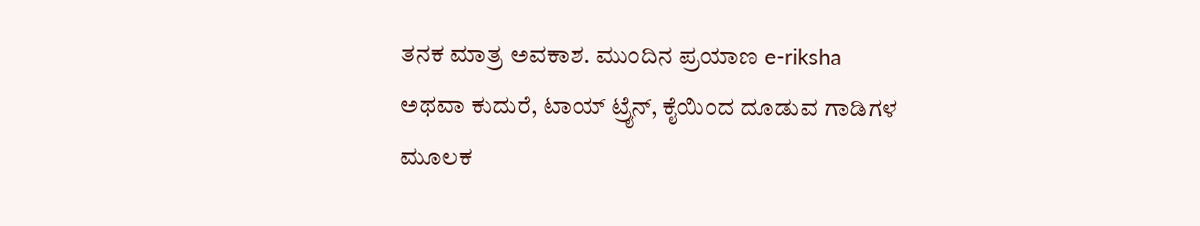ತನಕ ಮಾತ್ರ ಅವಕಾಶ. ಮುಂದಿನ ಪ್ರಯಾಣ e-riksha ಅಥವಾ ಕುದುರೆ, ಟಾಯ್‌ ಟ್ರೈನ್, ಕೈಯಿಂದ ದೂಡುವ ಗಾಡಿಗಳ ಮೂಲಕ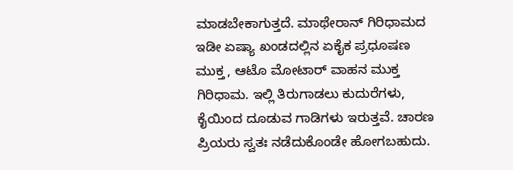ಮಾಡಬೇಕಾಗುತ್ತದೆ. ಮಾಥೇರಾನ್ ಗಿರಿಧಾಮದ ಇಡೀ ಏಷ್ಯಾ ಖಂಡದಲ್ಲಿನ ಏಕೈಕ ಪ್ರಧೂಷಣ ಮುಕ್ತ, ಆಟೊ ಮೋಟಾರ್ ವಾಹನ ಮುಕ್ತ ಗಿರಿಧಾಮ. ಇಲ್ಲಿ ತಿರುಗಾಡಲು ಕುದುರೆಗಳು, ಕೈಯಿಂದ ದೂಡುವ ಗಾಡಿಗಳು ಇರುತ್ತವೆ. ಚಾರಣ ಪ್ರಿಯರು ಸ್ವತಃ ನಡೆದುಕೊಂಡೇ ಹೋಗಬಹುದು.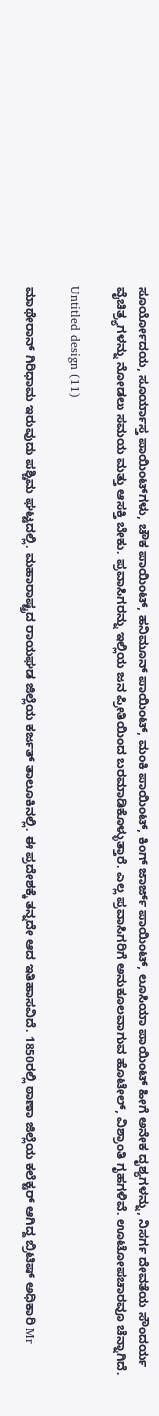ಸೂರ್ಯೋದಯ, ಸೂರ್ಯಾಸ್ತ ಪಾಯಿಂಟ್‌ಗಳು, ಚೌಕ ಪಾಯಿಂಟ್, ಹನಿಮೂನ್ ಪಾಯಿಂಟ್, ಮಂಕಿ ಪಾಯಿಂಟ್, ಕಿಂಗ್ ಜಾರ್ಜ್ ಪಾಯಿಂಟ್, ಲೂಸಿಯಾ ಪಾಯಿಂಟ್ ಹೀಗೆ ಅನೇಕ ದೃಶ್ಯಗಳನ್ನು, ನಿಸರ್ಗ ದೇವತೆಯ ಸೌಂದರ್ಯ ವೈಚಿತ್ರ್ಯಗಳನ್ನು ನೋಡಲು ಸಮಯ ಮತ್ತು ಆಸಕ್ತಿ ಬೇಕು. ಪ್ರವಾಸಿಗರನ್ನು ಇಲ್ಲಿಯ ಜನ ಪ್ರೀತಿಯಿಂದ ಬರಮಾಡಿಕೊಳ್ಳುತ್ತಾರೆ. ಎಲ್ಲ ಪ್ರವಾಸಿಗರಿಗೆ ಅನುಕೂಲವಾಗುವ ಹೊಟೇಲ್‌, ವಿಶ್ರಾಂತಿ ಗೃಹಗಳಿವೆ. ಊಟೋಪಚಾರವೂ ಚೆನ್ನಾಗಿದೆ.

Untitled design (11)

ಮಾಥೇರಾನ್ ಗಿರಿಧಾಮ ಇರುವುದು ಪಶ್ಚಿಮ ಘಟ್ಟದಲ್ಲಿ. ಮಹಾರಾಷ್ಟ್ರದ ರಾಯಘಡ ಜಿಲ್ಲೆಯ ಕರ್ಜತ್ ತಾಲೂಕಿನಲ್ಲಿ. ಈ ಪ್ರದೇಶಕ್ಕೆ ತನ್ನದೇ ಆದ ಇತಿಹಾಸವಿದೆ. 1850ರಲ್ಲಿ ಠಾಣಾ ಜಿಲ್ಲೆಯ ಕಲೆಕ್ಟರ್ ಆಗಿದ್ದ ಬ್ರಿಟಿಷ್ ಅಧಿಕಾರಿ Mr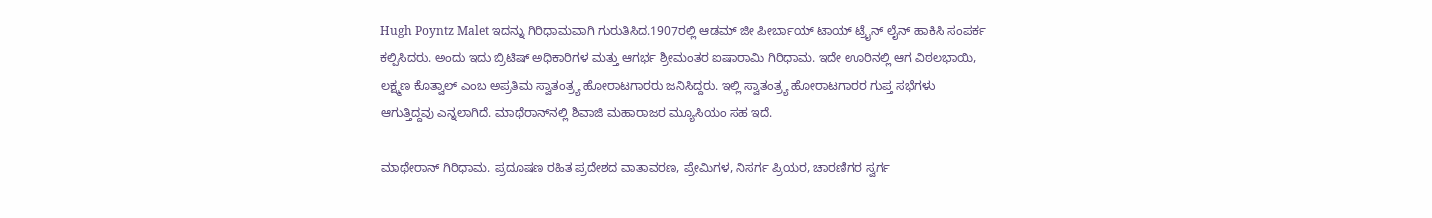Hugh Poyntz Malet ಇದನ್ನು ಗಿರಿಧಾಮವಾಗಿ ಗುರುತಿಸಿದ.1907ರಲ್ಲಿ ಆಡಮ್ ಜೀ ಪೀರ್ಬಾಯ್ ಟಾಯ್‌ ಟ್ರೈನ್ ಲೈನ್ ಹಾಕಿಸಿ ಸಂಪರ್ಕ ಕಲ್ಪಿಸಿದರು. ಅಂದು ಇದು ಬ್ರಿಟಿಷ್ ಅಧಿಕಾರಿಗಳ ಮತ್ತು ಆಗರ್ಭ ಶ್ರೀಮಂತರ ಐಷಾರಾಮಿ ಗಿರಿಧಾಮ. ಇದೇ ಊರಿನಲ್ಲಿ ಆಗ ವಿಠಲಭಾಯಿ, ಲಕ್ಷ್ಮಣ ಕೊತ್ವಾಲ್ ಎಂಬ ಅಪ್ರತಿಮ ಸ್ವಾತಂತ್ರ್ಯ ಹೋರಾಟಗಾರರು ಜನಿಸಿದ್ದರು. ಇಲ್ಲಿ ಸ್ವಾತಂತ್ರ್ಯ ಹೋರಾಟಗಾರರ ಗುಪ್ತ ಸಭೆಗಳು ಆಗುತ್ತಿದ್ದವು ಎನ್ನಲಾಗಿದೆ. ಮಾಥೆರಾನ್‌ನಲ್ಲಿ ಶಿವಾಜಿ ಮಹಾರಾಜರ ಮ್ಯೂಸಿಯಂ ಸಹ ಇದೆ.

ಮಾಥೇರಾನ್ ಗಿರಿಧಾಮ. ಪ್ರದೂಷಣ ರಹಿತ ಪ್ರದೇಶದ ವಾತಾವರಣ, ಪ್ರೇಮಿಗಳ, ನಿಸರ್ಗ ಪ್ರಿಯರ, ಚಾರಣಿಗರ ಸ್ವರ್ಗ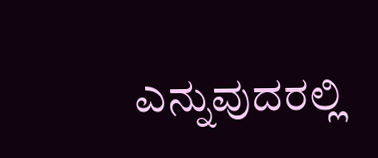ಎನ್ನುವುದರಲ್ಲಿ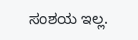ಸಂಶಯ ಇಲ್ಲ.